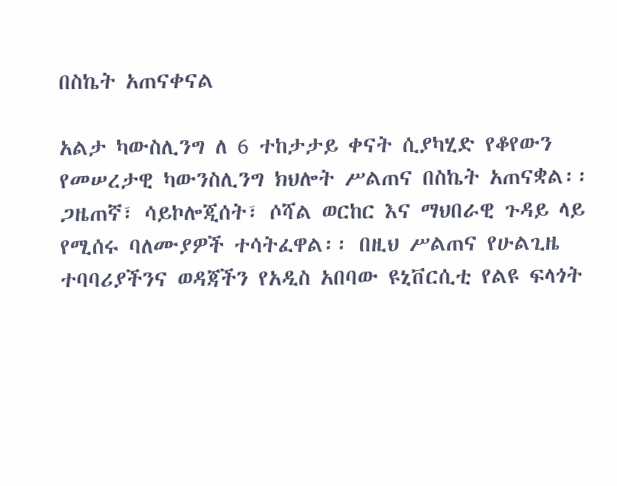በስኬት አጠናቀናል

አልታ ካውስሊንግ ለ 6 ተከታታይ ቀናት ሲያካሂድ የቆየውን የመሠረታዊ ካውንስሊንግ ክህሎት ሥልጠና በስኬት አጠናቋል፡፡ ጋዜጠኛ፣ ሳይኮሎጂሰት፣ ሶሻል ወርከር እና ማህበራዊ ጉዳይ ላይ የሚሰሩ ባለሙያዎች ተሳትፈዋል፡፡ በዚህ ሥልጠና የሁልጊዜ ተባባሪያችንና ወዳጃችን የአዲስ አበባው ዩኒቨርሲቲ የልዩ ፍላጎት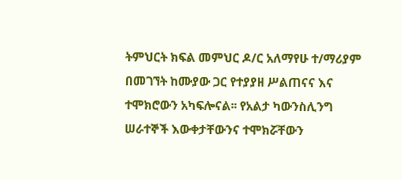ትምህርት ክፍል መምህር ዶ/ር አለማየሁ ተ/ማሪያም በመገኘት ከሙያው ጋር የተያያዘ ሥልጠናና እና ተሞክሮውን አካፍሎናል፡፡ የአልታ ካውንስሊንግ ሠራተኞች እውቀታቸውንና ተሞክሯቸውን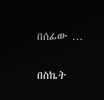በሰፊው …

በስኬት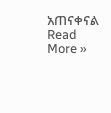አጠናቀናል Read More »